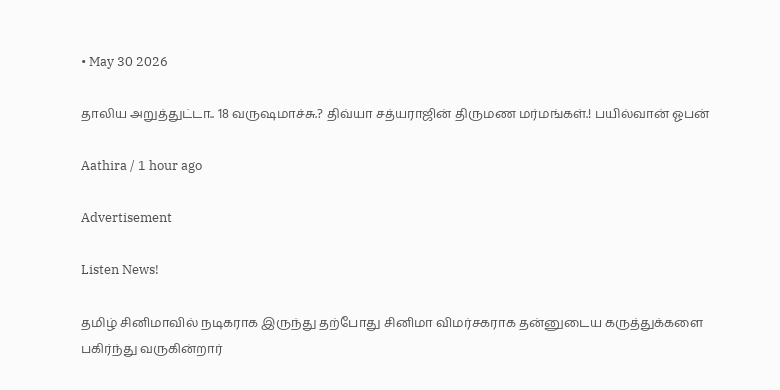• May 30 2026

தாலிய அறுத்துட்டா.. 18 வருஷமாச்சு.? திவ்யா சத்யராஜின் திருமண மர்மங்கள்.! பயில்வான் ஓபன்

Aathira / 1 hour ago

Advertisement

Listen News!

தமிழ் சினிமாவில் நடிகராக இருந்து தற்போது சினிமா விமர்சகராக தன்னுடைய கருத்துக்களை  பகிர்ந்து வருகின்றார்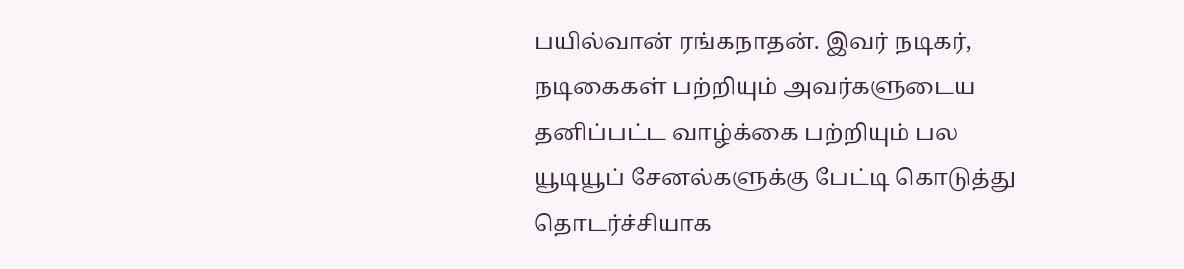பயில்வான் ரங்கநாதன். இவர் நடிகர், நடிகைகள் பற்றியும் அவர்களுடைய தனிப்பட்ட வாழ்க்கை பற்றியும் பல யூடியூப் சேனல்களுக்கு பேட்டி கொடுத்து தொடர்ச்சியாக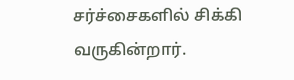சர்ச்சைகளில் சிக்கி வருகின்றார்.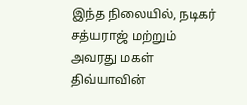இந்த நிலையில், நடிகர் சத்யராஜ் மற்றும் அவரது மகள் திவ்யாவின்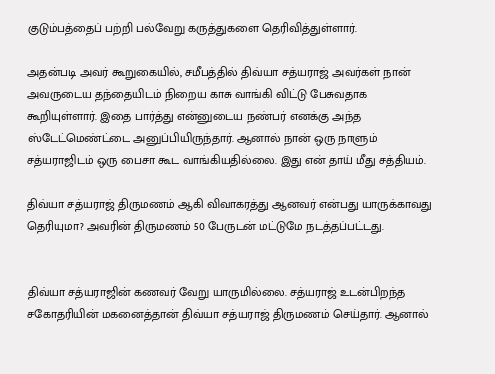குடும்பத்தைப் பற்றி பல்வேறு கருத்துகளை தெரிவித்துள்ளார்.

அதன்படி அவர் கூறுகையில், சமீபத்தில் திவ்யா சத்யராஜ் அவர்கள் நான் அவருடைய தந்தையிடம் நிறைய காசு வாங்கி விட்டு பேசுவதாக கூறியுள்ளார். இதை பார்த்து என்னுடைய நண்பர் எனக்கு அந்த ஸ்டேட்மெண்ட்டை அனுப்பியிருந்தார். ஆனால் நான் ஒரு நாளும் சத்யராஜிடம் ஒரு பைசா கூட வாங்கியதில்லை. இது என் தாய் மீது சத்தியம்.

திவ்யா சத்யராஜ் திருமணம் ஆகி விவாகரத்து ஆனவர் என்பது யாருக்காவது தெரியுமா? அவரின் திருமணம் 50 பேருடன் மட்டுமே நடத்தப்பட்டது.


திவ்யா சத்யராஜின் கணவர் வேறு யாருமில்லை. சத்யராஜ் உடன்பிறந்த சகோதரியின் மகனைத்தான் திவ்யா சத்யராஜ் திருமணம் செய்தார். ஆனால்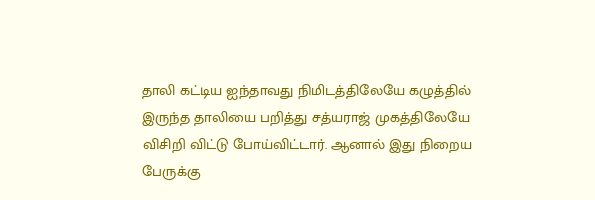தாலி கட்டிய ஐந்தாவது நிமிடத்திலேயே கழுத்தில் இருந்த தாலியை பறித்து சத்யராஜ் முகத்திலேயே விசிறி விட்டு போய்விட்டார். ஆனால் இது நிறைய பேருக்கு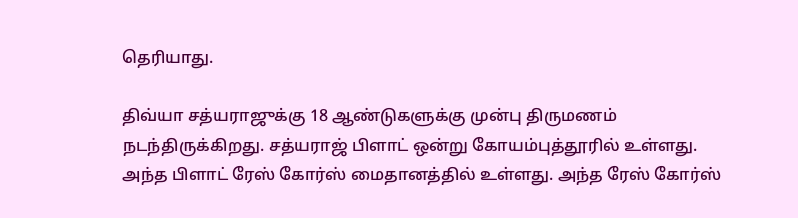தெரியாது.

திவ்யா சத்யராஜுக்கு 18 ஆண்டுகளுக்கு முன்பு திருமணம் நடந்திருக்கிறது. சத்யராஜ் பிளாட் ஒன்று கோயம்புத்தூரில் உள்ளது. அந்த பிளாட் ரேஸ் கோர்ஸ் மைதானத்தில் உள்ளது. அந்த ரேஸ் கோர்ஸ்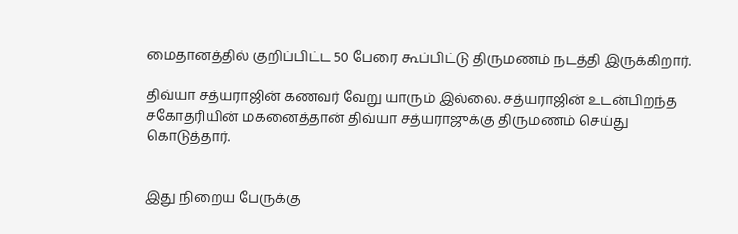மைதானத்தில் குறிப்பிட்ட 50 பேரை கூப்பிட்டு திருமணம் நடத்தி இருக்கிறார்.

திவ்யா சத்யராஜின் கணவர் வேறு யாரும் இல்லை. சத்யராஜின் உடன்பிறந்த சகோதரியின் மகனைத்தான் திவ்யா சத்யராஜுக்கு திருமணம் செய்து கொடுத்தார்.


இது நிறைய பேருக்கு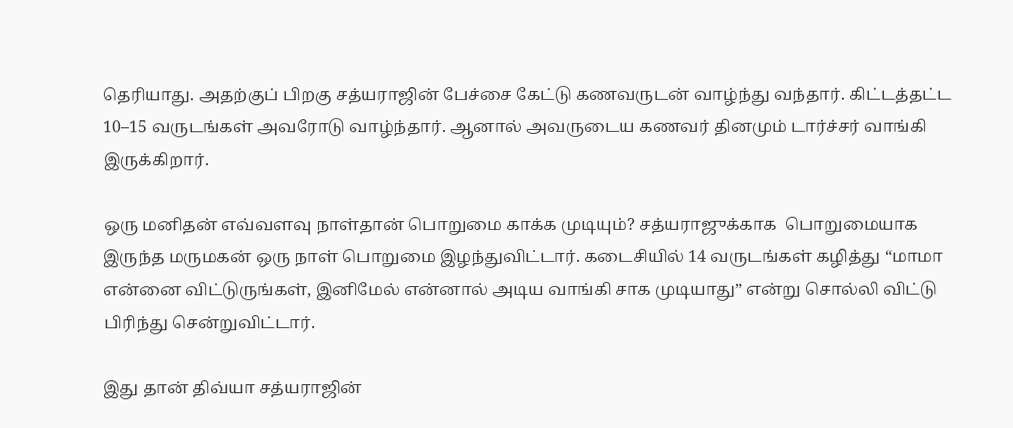தெரியாது. அதற்குப் பிறகு சத்யராஜின் பேச்சை கேட்டு கணவருடன் வாழ்ந்து வந்தார். கிட்டத்தட்ட 10–15 வருடங்கள் அவரோடு வாழ்ந்தார். ஆனால் அவருடைய கணவர் தினமும் டார்ச்சர் வாங்கி இருக்கிறார்.

ஒரு மனிதன் எவ்வளவு நாள்தான் பொறுமை காக்க முடியும்? சத்யராஜுக்காக  பொறுமையாக இருந்த மருமகன் ஒரு நாள் பொறுமை இழந்துவிட்டார். கடைசியில் 14 வருடங்கள் கழித்து “மாமா என்னை விட்டுருங்கள், இனிமேல் என்னால் அடிய வாங்கி சாக முடியாது” என்று சொல்லி விட்டு பிரிந்து சென்றுவிட்டார்.

இது தான் திவ்யா சத்யராஜின்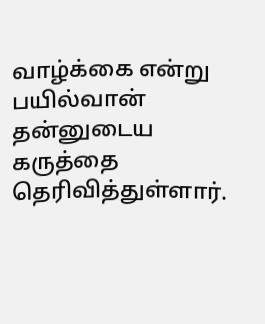வாழ்க்கை என்று பயில்வான் தன்னுடைய கருத்தை தெரிவித்துள்ளார்.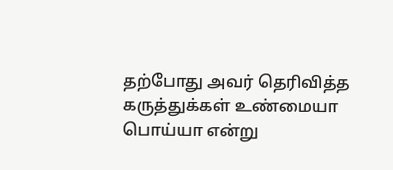தற்போது அவர் தெரிவித்த கருத்துக்கள் உண்மையா பொய்யா என்று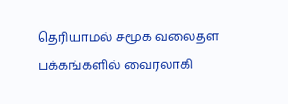தெரியாமல் சமூக வலைதள பக்கங்களில் வைரலாகி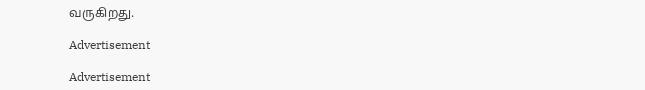வருகிறது.

Advertisement

Advertisement